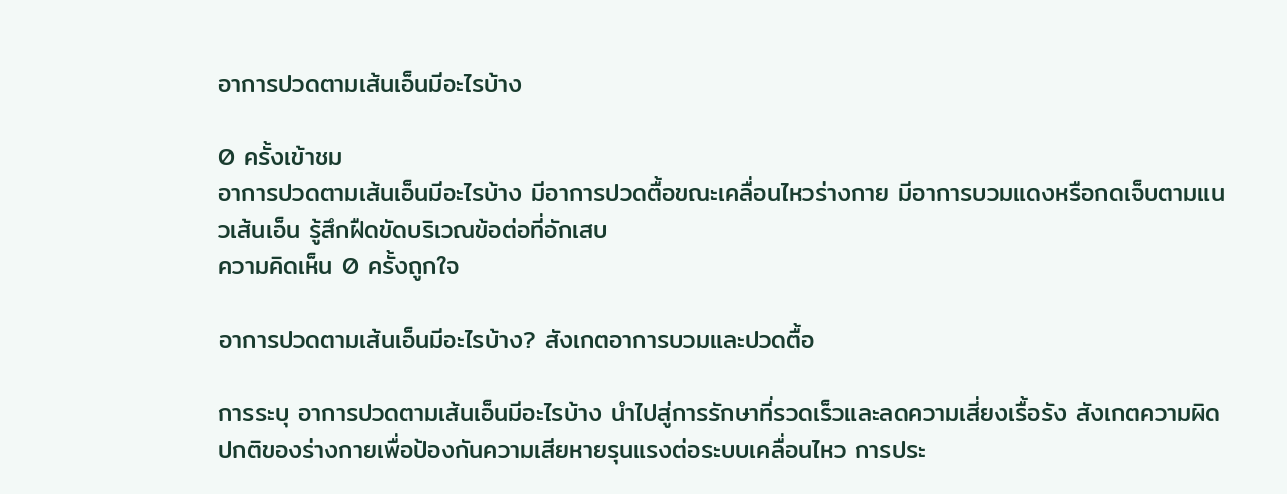อาการปวดตามเส้นเอ็นมีอะไรบ้าง

0 ครั้งเข้าชม
อาการปวดตามเส้นเอ็นมีอะไรบ้าง มีอาการปวดตื้อขณะเคลื่อนไหวร่างกาย มีอาการบวมแดงหรือกดเจ็บตามแนวเส้นเอ็น รู้สึกฝืดขัดบริเวณข้อต่อที่อักเสบ
ความคิดเห็น 0 ครั้งถูกใจ

อาการปวดตามเส้นเอ็นมีอะไรบ้าง? สังเกตอาการบวมและปวดตื้อ

การระบุ อาการปวดตามเส้นเอ็นมีอะไรบ้าง นำไปสู่การรักษาที่รวดเร็วและลดความเสี่ยงเรื้อรัง สังเกตความผิดปกติของร่างกายเพื่อป้องกันความเสียหายรุนแรงต่อระบบเคลื่อนไหว การประ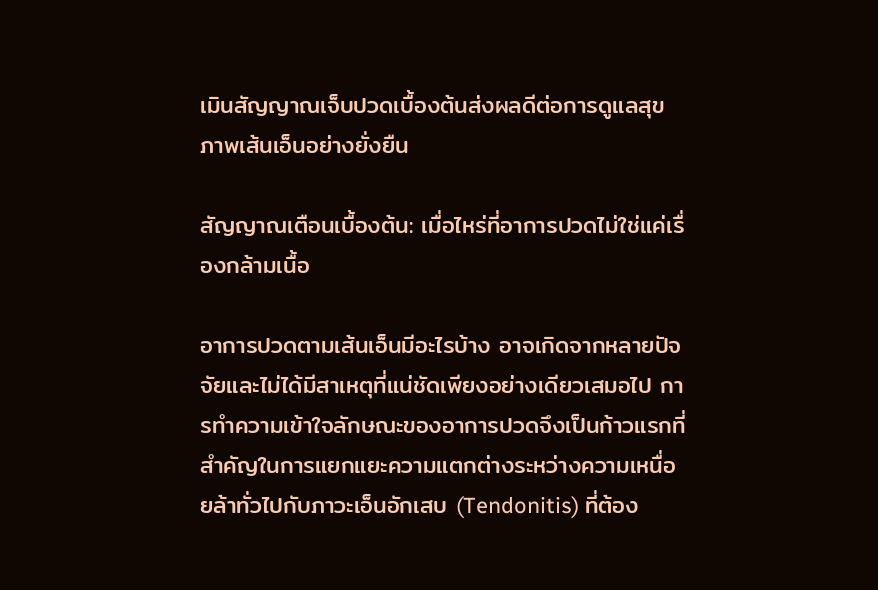เมินสัญญาณเจ็บปวดเบื้องต้นส่งผลดีต่อการดูแลสุขภาพเส้นเอ็นอย่างยั่งยืน

สัญญาณเตือนเบื้องต้น: เมื่อไหร่ที่อาการปวดไม่ใช่แค่เรื่องกล้ามเนื้อ

อาการปวดตามเส้นเอ็นมีอะไรบ้าง อาจเกิดจากหลายปัจจัยและไม่ได้มีสาเหตุที่แน่ชัดเพียงอย่างเดียวเสมอไป การทำความเข้าใจลักษณะของอาการปวดจึงเป็นก้าวแรกที่สำคัญในการแยกแยะความแตกต่างระหว่างความเหนื่อยล้าทั่วไปกับภาวะเอ็นอักเสบ (Tendonitis) ที่ต้อง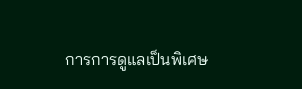การการดูแลเป็นพิเศษ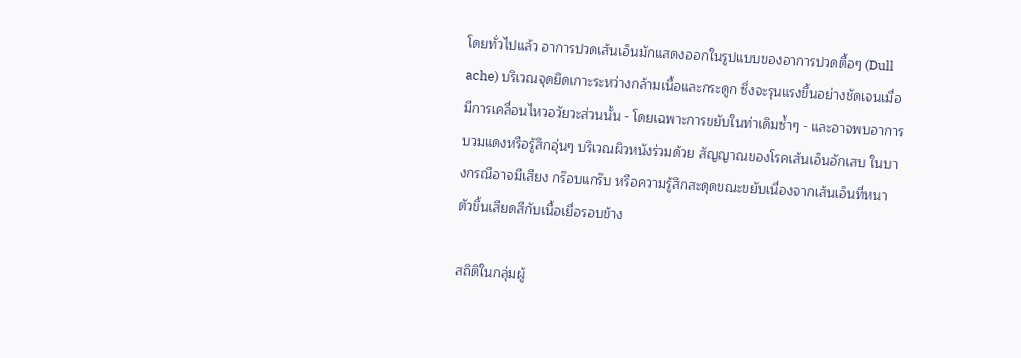โดยทั่วไปแล้ว อาการปวดเส้นเอ็นมักแสดงออกในรูปแบบของอาการปวดตื้อๆ (Dull ache) บริเวณจุดยึดเกาะระหว่างกล้ามเนื้อและกระดูก ซึ่งจะรุนแรงขึ้นอย่างชัดเจนเมื่อมีการเคลื่อนไหวอวัยวะส่วนนั้น - โดยเฉพาะการขยับในท่าเดิมซ้ำๆ - และอาจพบอาการบวมแดงหรือรู้สึกอุ่นๆ บริเวณผิวหนังร่วมด้วย สัญญาณของโรคเส้นเอ็นอักเสบ ในบางกรณีอาจมีเสียง กร๊อบแกร๊บ หรือความรู้สึกสะดุดขณะขยับเนื่องจากเส้นเอ็นที่หนาตัวขึ้นเสียดสีกับเนื้อเยื่อรอบข้าง

สถิติในกลุ่มผู้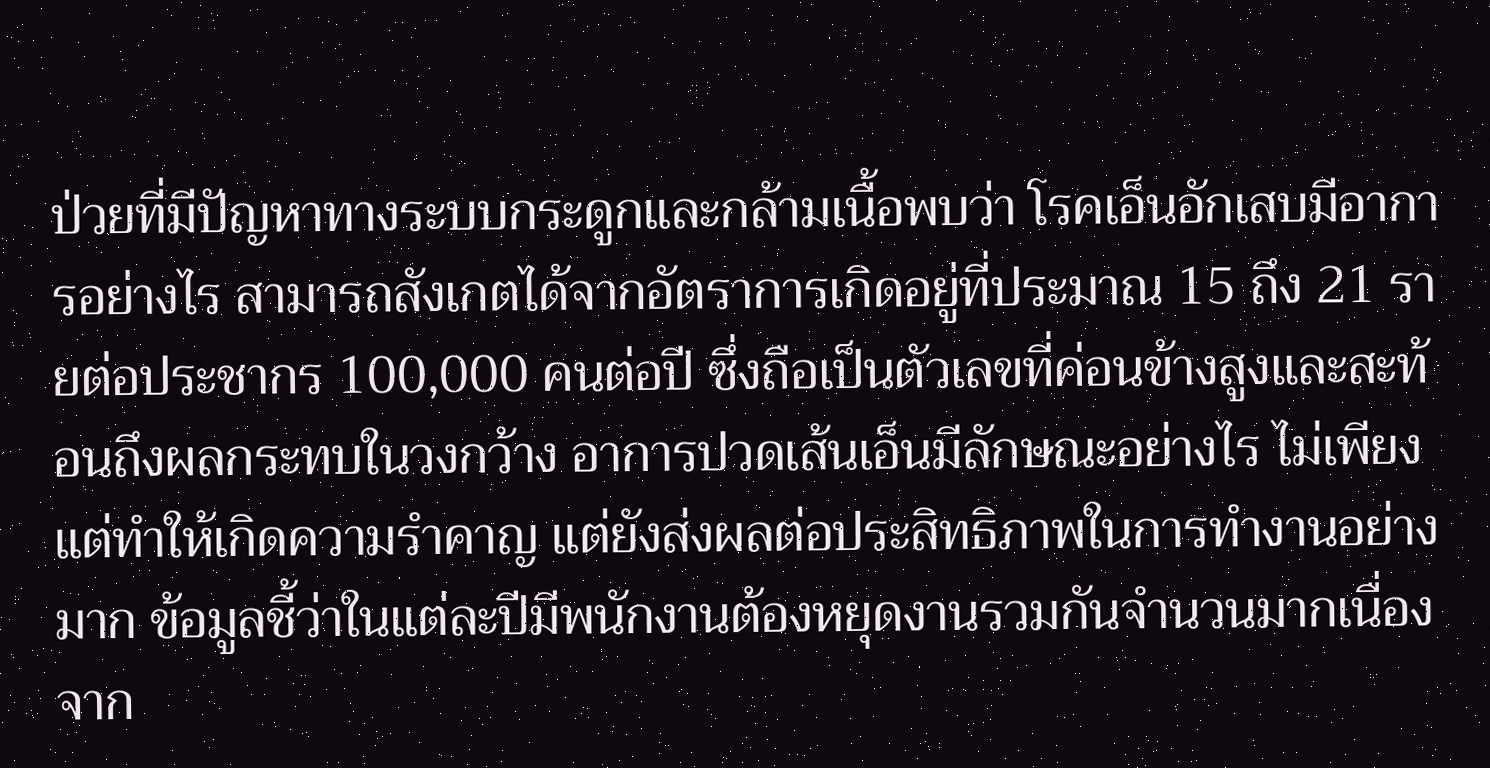ป่วยที่มีปัญหาทางระบบกระดูกและกล้ามเนื้อพบว่า โรคเอ็นอักเสบมีอาการอย่างไร สามารถสังเกตได้จากอัตราการเกิดอยู่ที่ประมาณ 15 ถึง 21 รายต่อประชากร 100,000 คนต่อปี ซึ่งถือเป็นตัวเลขที่ค่อนข้างสูงและสะท้อนถึงผลกระทบในวงกว้าง อาการปวดเส้นเอ็นมีลักษณะอย่างไร ไม่เพียงแต่ทำให้เกิดความรำคาญ แต่ยังส่งผลต่อประสิทธิภาพในการทำงานอย่างมาก ข้อมูลชี้ว่าในแต่ละปีมีพนักงานต้องหยุดงานรวมกันจำนวนมากเนื่องจาก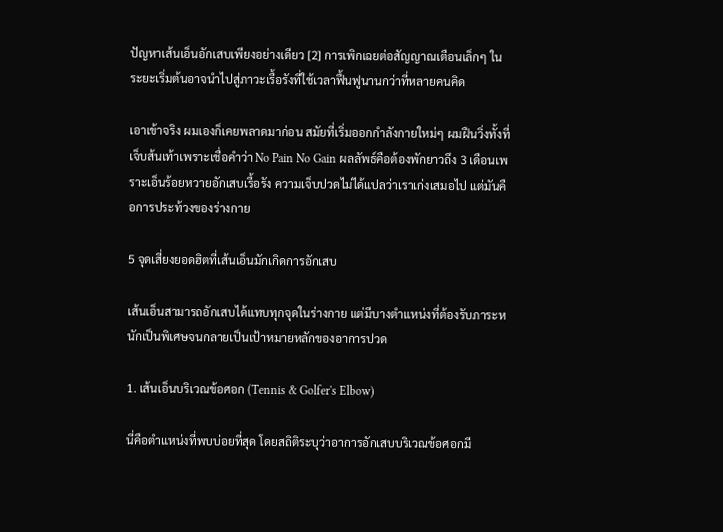ปัญหาเส้นเอ็นอักเสบเพียงอย่างเดียว [2] การเพิกเฉยต่อสัญญาณเตือนเล็กๆ ในระยะเริ่มต้นอาจนำไปสู่ภาวะเรื้อรังที่ใช้เวลาฟื้นฟูนานกว่าที่หลายคนคิด

เอาเข้าจริง ผมเองก็เคยพลาดมาก่อน สมัยที่เริ่มออกกำลังกายใหม่ๆ ผมฝืนวิ่งทั้งที่เจ็บส้นเท้าเพราะเชื่อคำว่า No Pain No Gain ผลลัพธ์คือต้องพักยาวถึง 3 เดือนเพราะเอ็นร้อยหวายอักเสบเรื้อรัง ความเจ็บปวดไม่ได้แปลว่าเราเก่งเสมอไป แต่มันคือการประท้วงของร่างกาย

5 จุดเสี่ยงยอดฮิตที่เส้นเอ็นมักเกิดการอักเสบ

เส้นเอ็นสามารถอักเสบได้แทบทุกจุดในร่างกาย แต่มีบางตำแหน่งที่ต้องรับภาระหนักเป็นพิเศษจนกลายเป็นเป้าหมายหลักของอาการปวด

1. เส้นเอ็นบริเวณข้อศอก (Tennis & Golfer's Elbow)

นี่คือตำแหน่งที่พบบ่อยที่สุด โดยสถิติระบุว่าอาการอักเสบบริเวณข้อศอกมี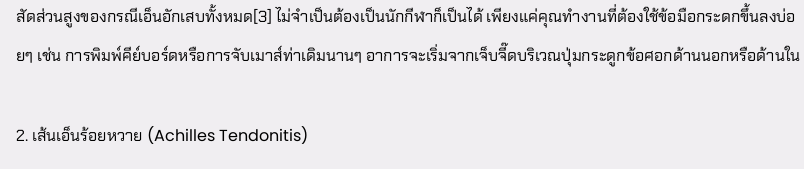สัดส่วนสูงของกรณีเอ็นอักเสบทั้งหมด[3] ไม่จำเป็นต้องเป็นนักกีฬาก็เป็นได้ เพียงแค่คุณทำงานที่ต้องใช้ข้อมือกระดกขึ้นลงบ่อยๆ เช่น การพิมพ์คีย์บอร์ดหรือการจับเมาส์ท่าเดิมนานๆ อาการจะเริ่มจากเจ็บจี๊ดบริเวณปุ่มกระดูกข้อศอกด้านนอกหรือด้านใน

2. เส้นเอ็นร้อยหวาย (Achilles Tendonitis)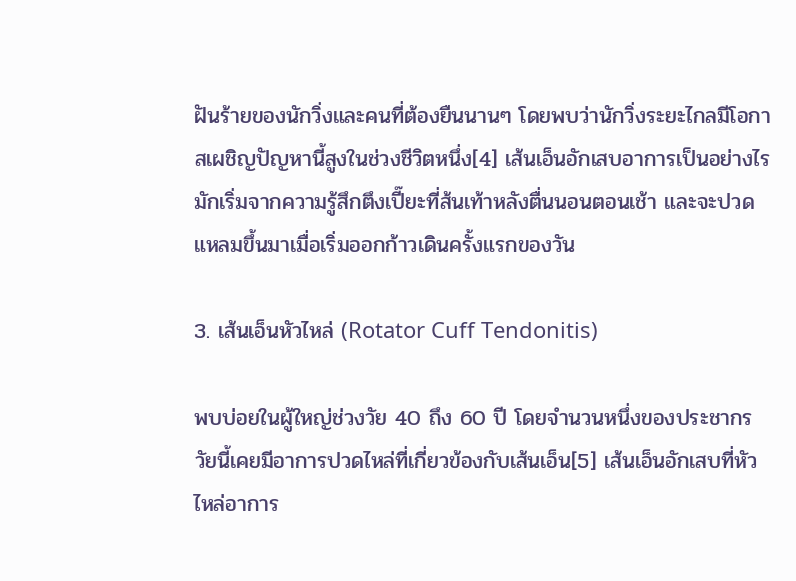ฝันร้ายของนักวิ่งและคนที่ต้องยืนนานๆ โดยพบว่านักวิ่งระยะไกลมีโอกาสเผชิญปัญหานี้สูงในช่วงชีวิตหนึ่ง[4] เส้นเอ็นอักเสบอาการเป็นอย่างไร มักเริ่มจากความรู้สึกตึงเปี๊ยะที่ส้นเท้าหลังตื่นนอนตอนเช้า และจะปวดแหลมขึ้นมาเมื่อเริ่มออกก้าวเดินครั้งแรกของวัน

3. เส้นเอ็นหัวไหล่ (Rotator Cuff Tendonitis)

พบบ่อยในผู้ใหญ่ช่วงวัย 40 ถึง 60 ปี โดยจำนวนหนึ่งของประชากรวัยนี้เคยมีอาการปวดไหล่ที่เกี่ยวข้องกับเส้นเอ็น[5] เส้นเอ็นอักเสบที่หัวไหล่อาการ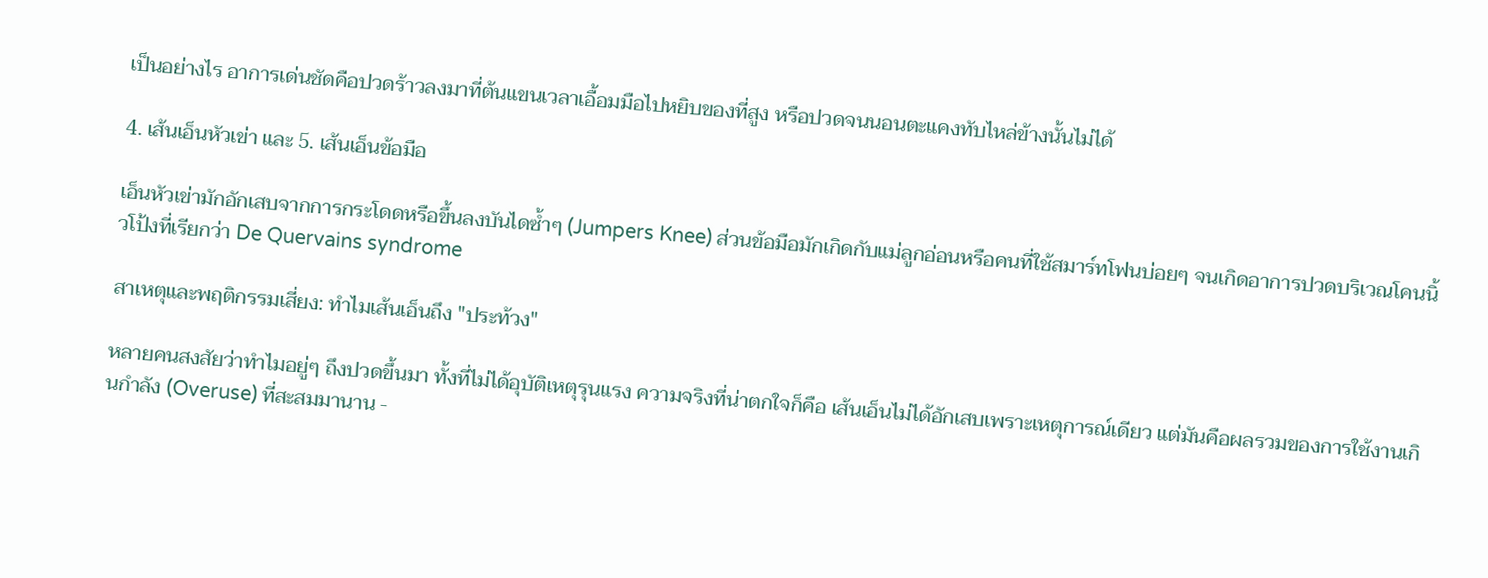เป็นอย่างไร อาการเด่นชัดคือปวดร้าวลงมาที่ต้นแขนเวลาเอื้อมมือไปหยิบของที่สูง หรือปวดจนนอนตะแคงทับไหล่ข้างนั้นไม่ได้

4. เส้นเอ็นหัวเข่า และ 5. เส้นเอ็นข้อมือ

เอ็นหัวเข่ามักอักเสบจากการกระโดดหรือขึ้นลงบันไดซ้ำๆ (Jumpers Knee) ส่วนข้อมือมักเกิดกับแม่ลูกอ่อนหรือคนที่ใช้สมาร์ทโฟนบ่อยๆ จนเกิดอาการปวดบริเวณโคนนิ้วโป้งที่เรียกว่า De Quervains syndrome

สาเหตุและพฤติกรรมเสี่ยง: ทำไมเส้นเอ็นถึง "ประท้วง"

หลายคนสงสัยว่าทำไมอยู่ๆ ถึงปวดขึ้นมา ทั้งที่ไม่ได้อุบัติเหตุรุนแรง ความจริงที่น่าตกใจก็คือ เส้นเอ็นไม่ได้อักเสบเพราะเหตุการณ์เดียว แต่มันคือผลรวมของการใช้งานเกินกำลัง (Overuse) ที่สะสมมานาน -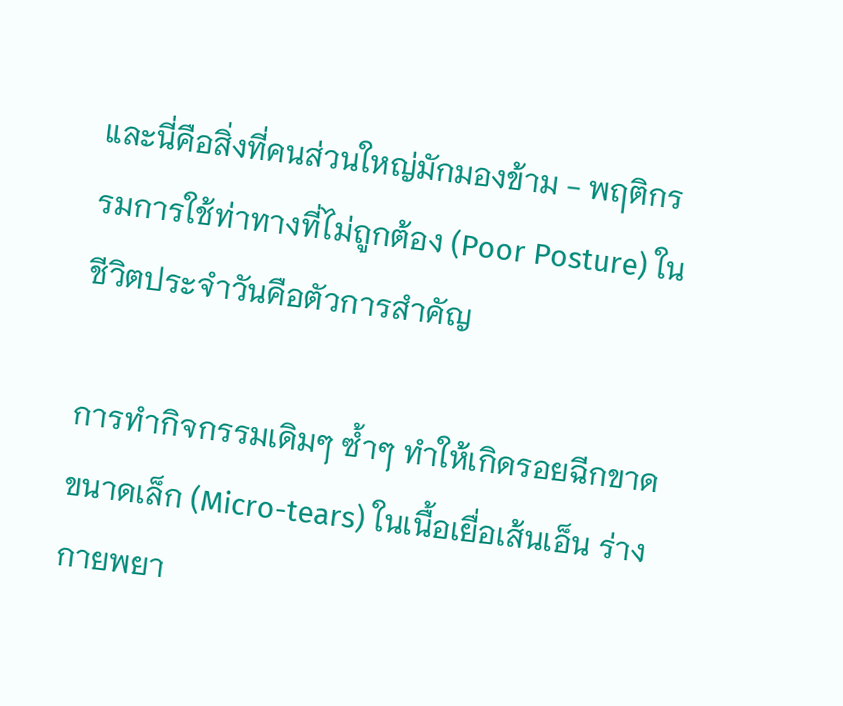และนี่คือสิ่งที่คนส่วนใหญ่มักมองข้าม - พฤติกรรมการใช้ท่าทางที่ไม่ถูกต้อง (Poor Posture) ในชีวิตประจำวันคือตัวการสำคัญ

การทำกิจกรรมเดิมๆ ซ้ำๆ ทำให้เกิดรอยฉีกขาดขนาดเล็ก (Micro-tears) ในเนื้อเยื่อเส้นเอ็น ร่างกายพยา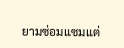ยามซ่อมแซมแต่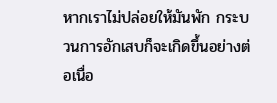หากเราไม่ปล่อยให้มันพัก กระบวนการอักเสบก็จะเกิดขึ้นอย่างต่อเนื่อ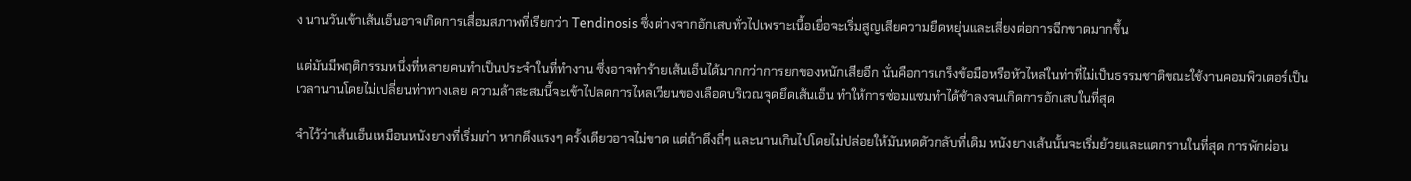ง นานวันเข้าเส้นเอ็นอาจเกิดการเสื่อมสภาพที่เรียกว่า Tendinosis ซึ่งต่างจากอักเสบทั่วไปเพราะเนื้อเยื่อจะเริ่มสูญเสียความยืดหยุ่นและเสี่ยงต่อการฉีกขาดมากขึ้น

แต่มันมีพฤติกรรมหนึ่งที่หลายคนทำเป็นประจำในที่ทำงาน ซึ่งอาจทำร้ายเส้นเอ็นได้มากกว่าการยกของหนักเสียอีก นั่นคือการเกร็งข้อมือหรือหัวไหล่ในท่าที่ไม่เป็นธรรมชาติขณะใช้งานคอมพิวเตอร์เป็นเวลานานโดยไม่เปลี่ยนท่าทางเลย ความล้าสะสมนี้จะเข้าไปลดการไหลเวียนของเลือดบริเวณจุดยึดเส้นเอ็น ทำให้การซ่อมแซมทำได้ช้าลงจนเกิดการอักเสบในที่สุด

จำไว้ว่าเส้นเอ็นเหมือนหนังยางที่เริ่มเก่า หากดึงแรงๆ ครั้งเดียวอาจไม่ขาด แต่ถ้าดึงถี่ๆ และนานเกินไปโดยไม่ปล่อยให้มันหดตัวกลับที่เดิม หนังยางเส้นนั้นจะเริ่มย้วยและแตกรานในที่สุด การพักผ่อน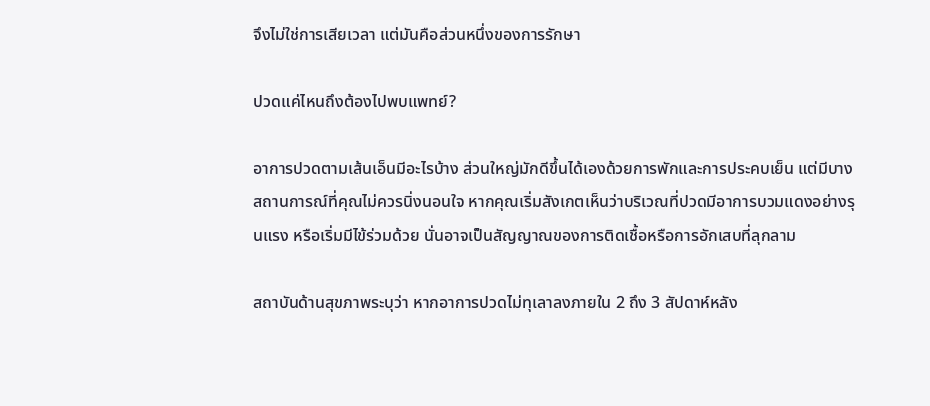จึงไม่ใช่การเสียเวลา แต่มันคือส่วนหนึ่งของการรักษา

ปวดแค่ไหนถึงต้องไปพบแพทย์?

อาการปวดตามเส้นเอ็นมีอะไรบ้าง ส่วนใหญ่มักดีขึ้นได้เองด้วยการพักและการประคบเย็น แต่มีบางสถานการณ์ที่คุณไม่ควรนิ่งนอนใจ หากคุณเริ่มสังเกตเห็นว่าบริเวณที่ปวดมีอาการบวมแดงอย่างรุนแรง หรือเริ่มมีไข้ร่วมด้วย นั่นอาจเป็นสัญญาณของการติดเชื้อหรือการอักเสบที่ลุกลาม

สถาบันด้านสุขภาพระบุว่า หากอาการปวดไม่ทุเลาลงภายใน 2 ถึง 3 สัปดาห์หลัง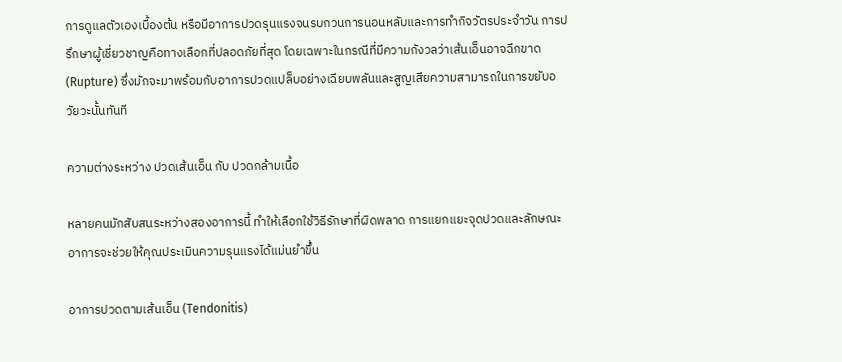การดูแลตัวเองเบื้องต้น หรือมีอาการปวดรุนแรงจนรบกวนการนอนหลับและการทำกิจวัตรประจำวัน การปรึกษาผู้เชี่ยวชาญคือทางเลือกที่ปลอดภัยที่สุด โดยเฉพาะในกรณีที่มีความกังวลว่าเส้นเอ็นอาจฉีกขาด (Rupture) ซึ่งมักจะมาพร้อมกับอาการปวดแปล็บอย่างเฉียบพลันและสูญเสียความสามารถในการขยับอวัยวะนั้นทันที

ความต่างระหว่าง ปวดเส้นเอ็น กับ ปวดกล้ามเนื้อ

หลายคนมักสับสนระหว่างสองอาการนี้ ทำให้เลือกใช้วิธีรักษาที่ผิดพลาด การแยกแยะจุดปวดและลักษณะอาการจะช่วยให้คุณประเมินความรุนแรงได้แม่นยำขึ้น

อาการปวดตามเส้นเอ็น (Tendonitis)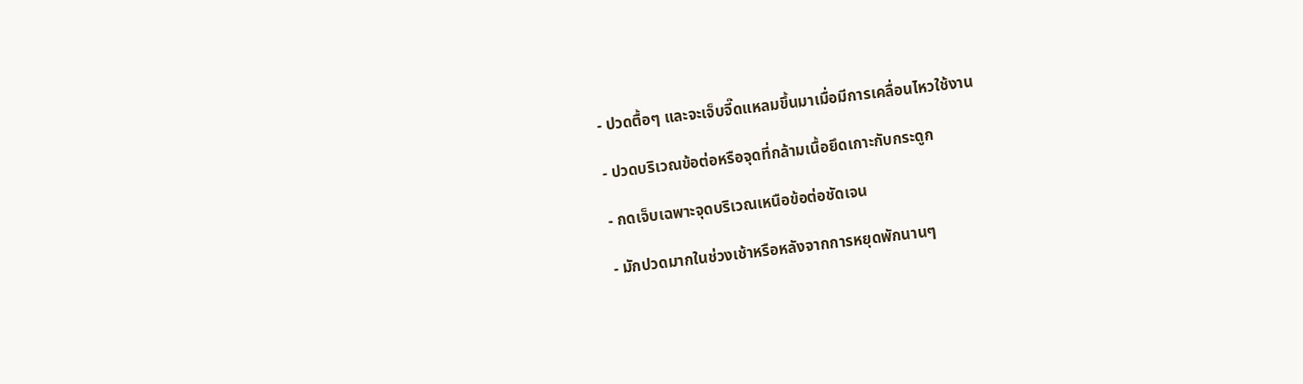- ปวดตื้อๆ และจะเจ็บจี๊ดแหลมขึ้นมาเมื่อมีการเคลื่อนไหวใช้งาน

- ปวดบริเวณข้อต่อหรือจุดที่กล้ามเนื้อยึดเกาะกับกระดูก

- กดเจ็บเฉพาะจุดบริเวณเหนือข้อต่อชัดเจน

- มักปวดมากในช่วงเช้าหรือหลังจากการหยุดพักนานๆ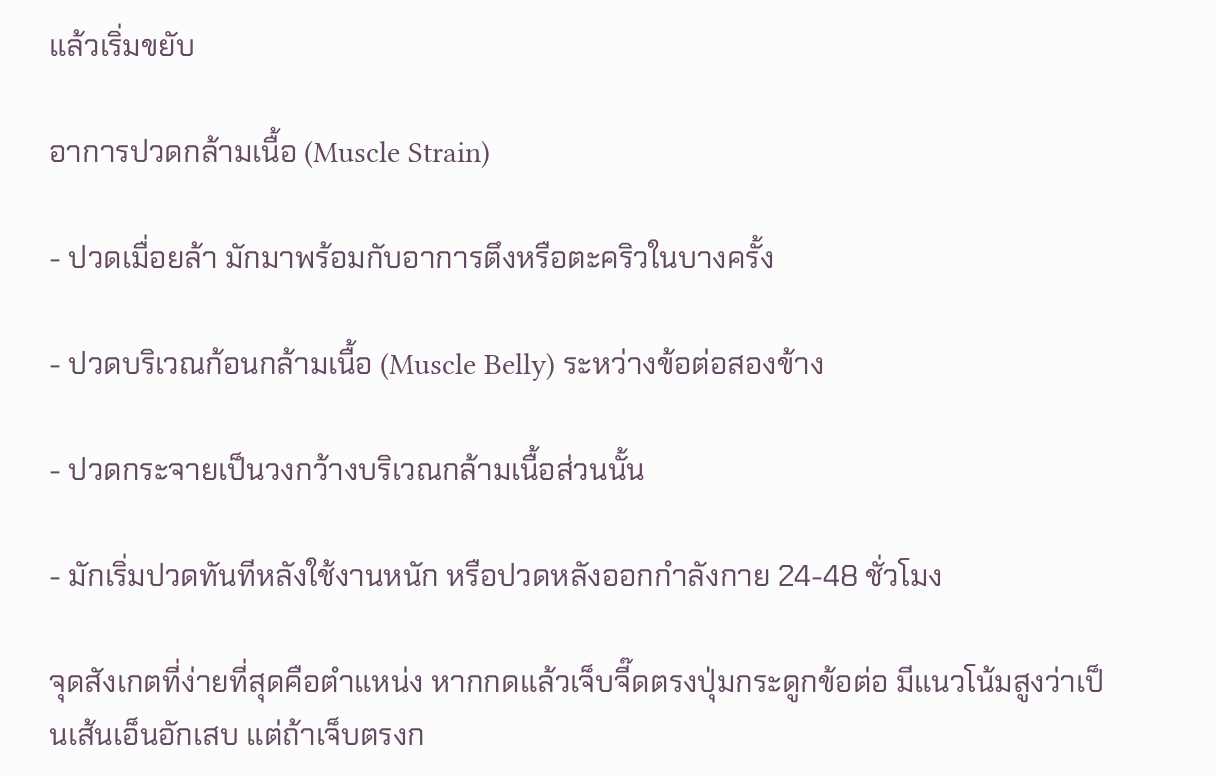แล้วเริ่มขยับ

อาการปวดกล้ามเนื้อ (Muscle Strain)

- ปวดเมื่อยล้า มักมาพร้อมกับอาการตึงหรือตะคริวในบางครั้ง

- ปวดบริเวณก้อนกล้ามเนื้อ (Muscle Belly) ระหว่างข้อต่อสองข้าง

- ปวดกระจายเป็นวงกว้างบริเวณกล้ามเนื้อส่วนนั้น

- มักเริ่มปวดทันทีหลังใช้งานหนัก หรือปวดหลังออกกำลังกาย 24-48 ชั่วโมง

จุดสังเกตที่ง่ายที่สุดคือตำแหน่ง หากกดแล้วเจ็บจี๊ดตรงปุ่มกระดูกข้อต่อ มีแนวโน้มสูงว่าเป็นเส้นเอ็นอักเสบ แต่ถ้าเจ็บตรงก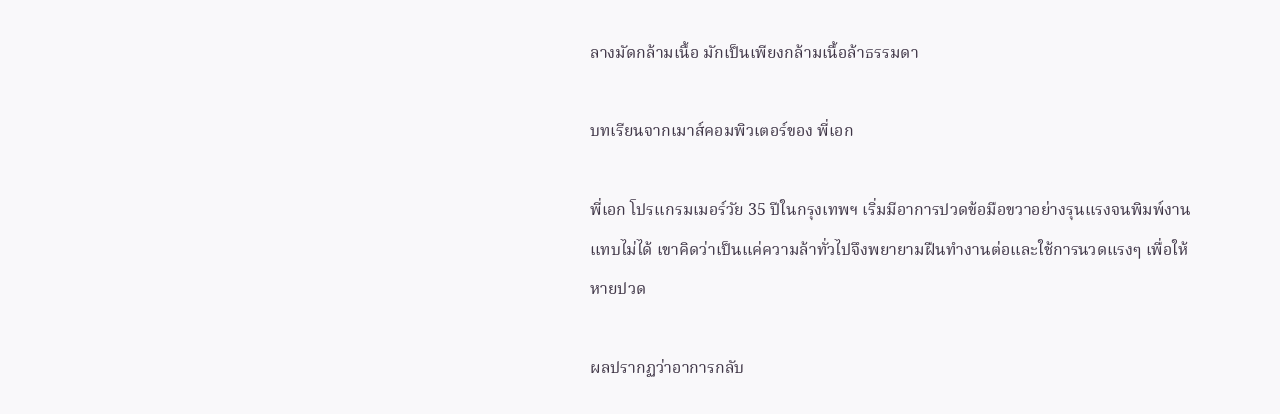ลางมัดกล้ามเนื้อ มักเป็นเพียงกล้ามเนื้อล้าธรรมดา

บทเรียนจากเมาส์คอมพิวเตอร์ของ พี่เอก

พี่เอก โปรแกรมเมอร์วัย 35 ปีในกรุงเทพฯ เริ่มมีอาการปวดข้อมือขวาอย่างรุนแรงจนพิมพ์งานแทบไม่ได้ เขาคิดว่าเป็นแค่ความล้าทั่วไปจึงพยายามฝืนทำงานต่อและใช้การนวดแรงๆ เพื่อให้หายปวด

ผลปรากฏว่าอาการกลับ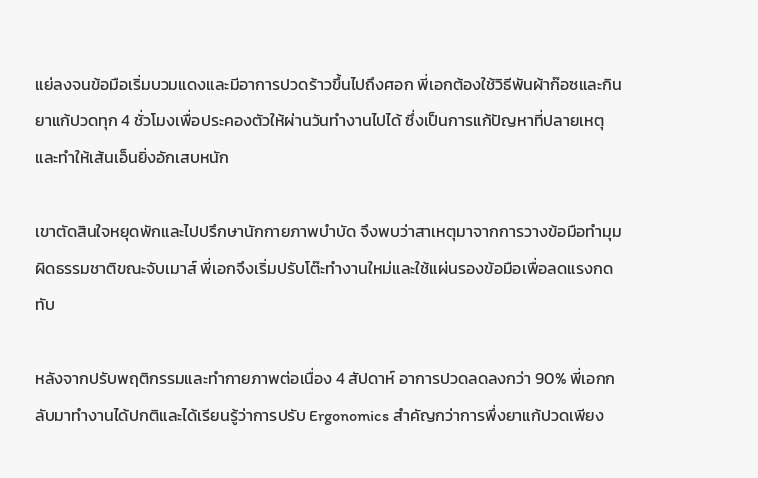แย่ลงจนข้อมือเริ่มบวมแดงและมีอาการปวดร้าวขึ้นไปถึงศอก พี่เอกต้องใช้วิธีพันผ้าก๊อซและกินยาแก้ปวดทุก 4 ชั่วโมงเพื่อประคองตัวให้ผ่านวันทำงานไปได้ ซึ่งเป็นการแก้ปัญหาที่ปลายเหตุและทำให้เส้นเอ็นยิ่งอักเสบหนัก

เขาตัดสินใจหยุดพักและไปปรึกษานักกายภาพบำบัด จึงพบว่าสาเหตุมาจากการวางข้อมือทำมุมผิดธรรมชาติขณะจับเมาส์ พี่เอกจึงเริ่มปรับโต๊ะทำงานใหม่และใช้แผ่นรองข้อมือเพื่อลดแรงกดทับ

หลังจากปรับพฤติกรรมและทำกายภาพต่อเนื่อง 4 สัปดาห์ อาการปวดลดลงกว่า 90% พี่เอกกลับมาทำงานได้ปกติและได้เรียนรู้ว่าการปรับ Ergonomics สำคัญกว่าการพึ่งยาแก้ปวดเพียง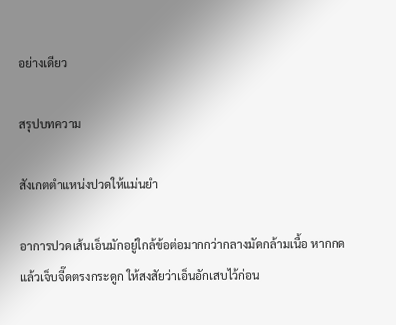อย่างเดียว

สรุปบทความ

สังเกตตำแหน่งปวดให้แม่นยำ

อาการปวดเส้นเอ็นมักอยู่ใกล้ข้อต่อมากกว่ากลางมัดกล้ามเนื้อ หากกดแล้วเจ็บจี๊ดตรงกระดูก ให้สงสัยว่าเอ็นอักเสบไว้ก่อน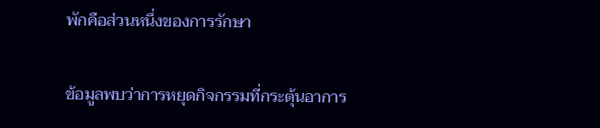พักคือส่วนหนึ่งของการรักษา

ข้อมูลพบว่าการหยุดกิจกรรมที่กระตุ้นอาการ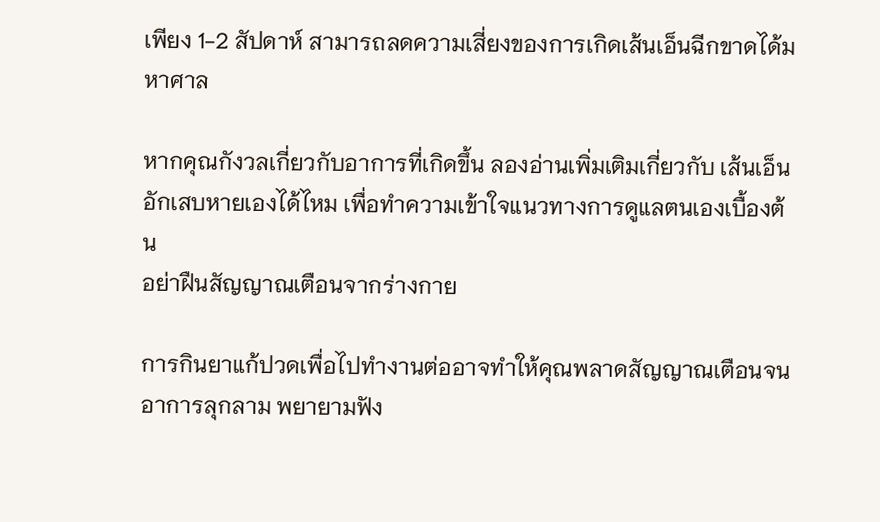เพียง 1-2 สัปดาห์ สามารถลดความเสี่ยงของการเกิดเส้นเอ็นฉีกขาดได้มหาศาล

หากคุณกังวลเกี่ยวกับอาการที่เกิดขึ้น ลองอ่านเพิ่มเติมเกี่ยวกับ เส้นเอ็นอักเสบหายเองได้ไหม เพื่อทำความเข้าใจแนวทางการดูแลตนเองเบื้องต้น
อย่าฝืนสัญญาณเตือนจากร่างกาย

การกินยาแก้ปวดเพื่อไปทำงานต่ออาจทำให้คุณพลาดสัญญาณเตือนจนอาการลุกลาม พยายามฟัง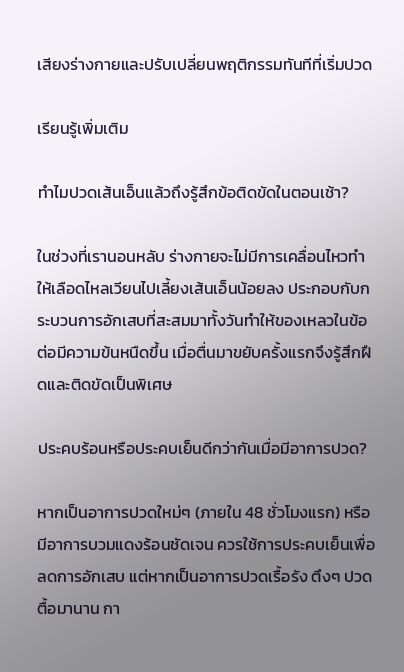เสียงร่างกายและปรับเปลี่ยนพฤติกรรมทันทีที่เริ่มปวด

เรียนรู้เพิ่มเติม

ทำไมปวดเส้นเอ็นแล้วถึงรู้สึกข้อติดขัดในตอนเช้า?

ในช่วงที่เรานอนหลับ ร่างกายจะไม่มีการเคลื่อนไหวทำให้เลือดไหลเวียนไปเลี้ยงเส้นเอ็นน้อยลง ประกอบกับกระบวนการอักเสบที่สะสมมาทั้งวันทำให้ของเหลวในข้อต่อมีความข้นหนืดขึ้น เมื่อตื่นมาขยับครั้งแรกจึงรู้สึกฝืดและติดขัดเป็นพิเศษ

ประคบร้อนหรือประคบเย็นดีกว่ากันเมื่อมีอาการปวด?

หากเป็นอาการปวดใหม่ๆ (ภายใน 48 ชั่วโมงแรก) หรือมีอาการบวมแดงร้อนชัดเจน ควรใช้การประคบเย็นเพื่อลดการอักเสบ แต่หากเป็นอาการปวดเรื้อรัง ตึงๆ ปวดตื้อมานาน กา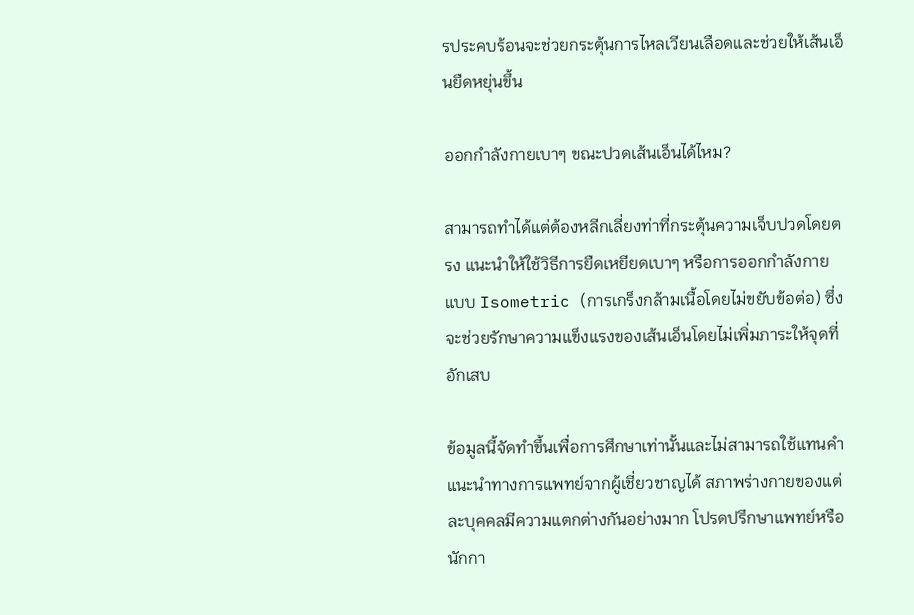รประคบร้อนจะช่วยกระตุ้นการไหลเวียนเลือดและช่วยให้เส้นเอ็นยืดหยุ่นขึ้น

ออกกำลังกายเบาๆ ขณะปวดเส้นเอ็นได้ไหม?

สามารถทำได้แต่ต้องหลีกเลี่ยงท่าที่กระตุ้นความเจ็บปวดโดยตรง แนะนำให้ใช้วิธีการยืดเหยียดเบาๆ หรือการออกกำลังกายแบบ Isometric (การเกร็งกล้ามเนื้อโดยไม่ขยับข้อต่อ) ซึ่งจะช่วยรักษาความแข็งแรงของเส้นเอ็นโดยไม่เพิ่มภาระให้จุดที่อักเสบ

ข้อมูลนี้จัดทำขึ้นเพื่อการศึกษาเท่านั้นและไม่สามารถใช้แทนคำแนะนำทางการแพทย์จากผู้เชี่ยวชาญได้ สภาพร่างกายของแต่ละบุคคลมีความแตกต่างกันอย่างมาก โปรดปรึกษาแพทย์หรือนักกา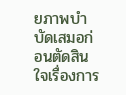ยภาพบำบัดเสมอก่อนตัดสินใจเรื่องการ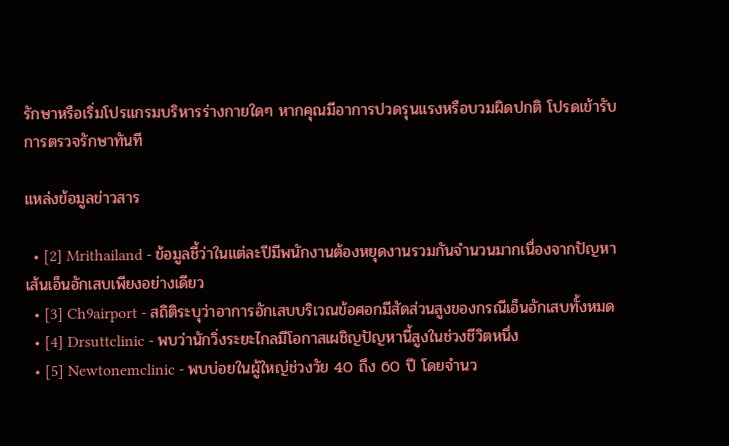รักษาหรือเริ่มโปรแกรมบริหารร่างกายใดๆ หากคุณมีอาการปวดรุนแรงหรือบวมผิดปกติ โปรดเข้ารับการตรวจรักษาทันที

แหล่งข้อมูลข่าวสาร

  • [2] Mrithailand - ข้อมูลชี้ว่าในแต่ละปีมีพนักงานต้องหยุดงานรวมกันจำนวนมากเนื่องจากปัญหาเส้นเอ็นอักเสบเพียงอย่างเดียว
  • [3] Ch9airport - สถิติระบุว่าอาการอักเสบบริเวณข้อศอกมีสัดส่วนสูงของกรณีเอ็นอักเสบทั้งหมด
  • [4] Drsuttclinic - พบว่านักวิ่งระยะไกลมีโอกาสเผชิญปัญหานี้สูงในช่วงชีวิตหนึ่ง
  • [5] Newtonemclinic - พบบ่อยในผู้ใหญ่ช่วงวัย 40 ถึง 60 ปี โดยจำนว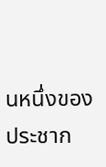นหนึ่งของประชาก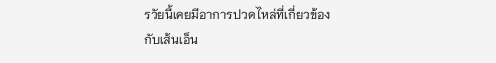รวัยนี้เคยมีอาการปวดไหล่ที่เกี่ยวข้องกับเส้นเอ็น